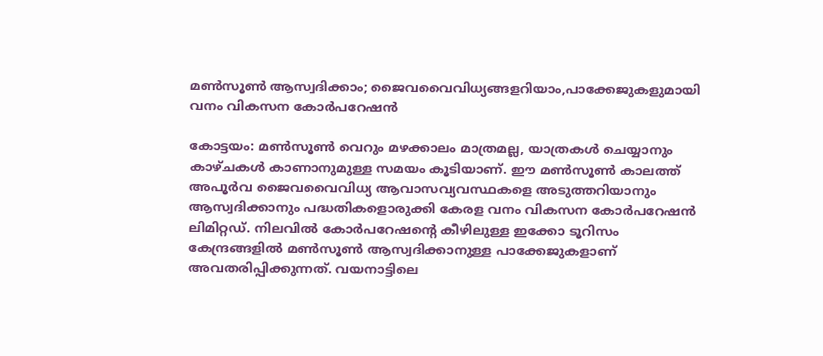മണ്‍സൂണ്‍ ആസ്വദിക്കാം; ജൈവവൈവിധ്യങ്ങളറിയാം,പാക്കേജുകളുമായി വനം വികസന കോര്‍പറേഷന്‍

കോട്ടയം: മണ്‍സൂണ്‍ വെറും മഴക്കാലം മാത്രമല്ല, യാത്രകള്‍ ചെയ്യാനും കാഴ്ചകള്‍ കാണാനുമുള്ള സമയം കൂടിയാണ്. ഈ മണ്‍സൂണ്‍ കാലത്ത് അപൂര്‍വ ജൈവവൈവിധ്യ ആവാസവ്യവസ്ഥകളെ അടുത്തറിയാനും ആസ്വദിക്കാനും പദ്ധതികളൊരുക്കി കേരള വനം വികസന കോര്‍പറേഷന്‍ ലിമിറ്റഡ്. നിലവില്‍ കോര്‍പറേഷന്‍റെ കീഴിലുള്ള ഇക്കോ ടൂറിസം കേന്ദ്രങ്ങളില്‍ മണ്‍സൂണ്‍ ആസ്വദിക്കാനുള്ള പാക്കേജുകളാണ് അവതരിപ്പിക്കുന്നത്. വയനാട്ടിലെ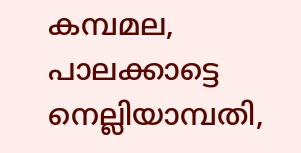കമ്പമല, പാലക്കാട്ടെ നെല്ലിയാമ്പതി,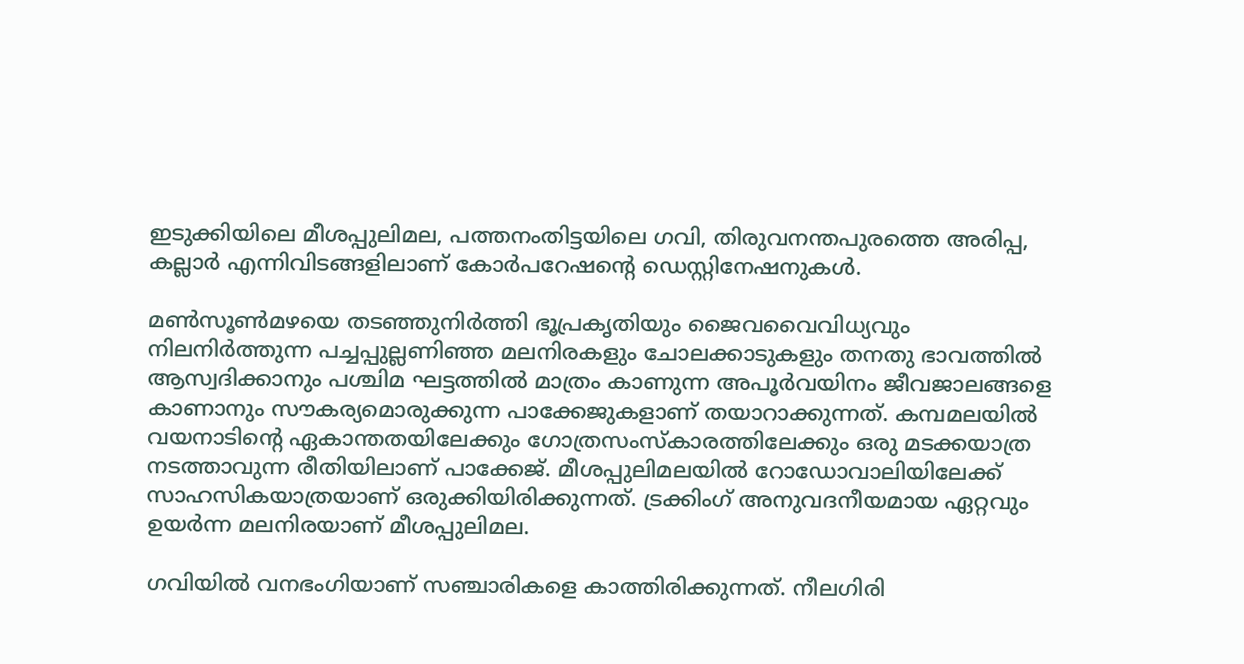ഇടുക്കിയിലെ മീശപ്പുലിമല, പത്തനംതിട്ടയിലെ ഗവി, തിരുവനന്തപുരത്തെ അരിപ്പ, കല്ലാര്‍ എന്നിവിടങ്ങളിലാണ് കോര്‍പറേഷന്‍റെ ഡെസ്റ്റിനേഷനുകള്‍.

മണ്‍സൂണ്‍മഴയെ തടഞ്ഞുനിര്‍ത്തി ഭൂപ്രകൃതിയും ജൈവവൈവിധ്യവും നിലനിര്‍ത്തുന്ന പച്ചപ്പുല്ലണിഞ്ഞ മലനിരകളും ചോലക്കാടുകളും തനതു ഭാവത്തില്‍ ആസ്വദിക്കാനും പശ്ചിമ ഘട്ടത്തില്‍ മാത്രം കാണുന്ന അപൂര്‍വയിനം ജീവജാലങ്ങളെ കാണാനും സൗകര്യമൊരുക്കുന്ന പാക്കേജുകളാണ് തയാറാക്കുന്നത്. കമ്പമലയില്‍ വയനാടിന്‍റെ ഏകാന്തതയിലേക്കും ഗോത്രസംസ്കാരത്തിലേക്കും ഒരു മടക്കയാത്ര നടത്താവുന്ന രീതിയിലാണ് പാക്കേജ്. മീശപ്പുലിമലയില്‍ റോഡോവാലിയിലേക്ക് സാഹസികയാത്രയാണ് ഒരുക്കിയിരിക്കുന്നത്. ട്രക്കിംഗ് അനുവദനീയമായ ഏറ്റവും ഉയര്‍ന്ന മലനിരയാണ് മീശപ്പുലിമല.

ഗവിയില്‍ വനഭംഗിയാണ് സഞ്ചാരികളെ കാത്തിരിക്കുന്നത്. നീലഗിരി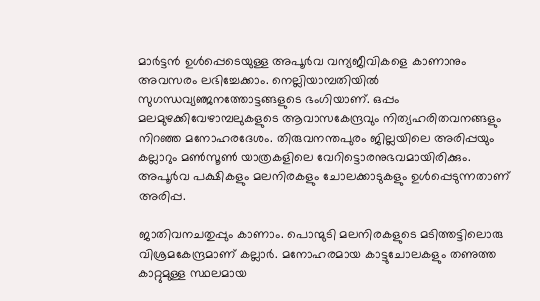മാര്‍ട്ടന്‍ ഉള്‍പ്പെടെയുള്ള അപൂര്‍വ വന്യജീവികളെ കാണാനും അവസരം ലഭിച്ചേക്കാം. നെല്ലിയാമ്പതിയില്‍ സുഗന്ധവ്യഞ്ജനത്തോട്ടങ്ങളുടെ ഭംഗിയാണ്. ഒപ്പം മലമുഴക്കിവേഴാമ്പലുകളുടെ ആവാസകേന്ദ്രവും നിത്യഹരിതവനങ്ങളും നിറഞ്ഞ മനോഹരദേശം. തിരുവനന്തപുരം ജില്ലയിലെ അരിപ്പയും കല്ലാറും മണ്‍സൂണ്‍ യാത്രകളിലെ വേറിട്ടൊരനുഭവമായിരിക്കും. അപൂര്‍വ പക്ഷികളും മലനിരകളും ചോലക്കാടുകളും ഉള്‍പ്പെടുന്നതാണ് അരിപ്പ.

ജാതിവനചതുപ്പും കാണാം. പൊന്മുടി മലനിരകളുടെ മടിത്തട്ടിലൊരു വിശ്രമകേന്ദ്രമാണ് കല്ലാര്‍. മനോഹരമായ കാട്ടുചോലകളും തണുത്ത കാറ്റുമുള്ള സ്ഥലമായ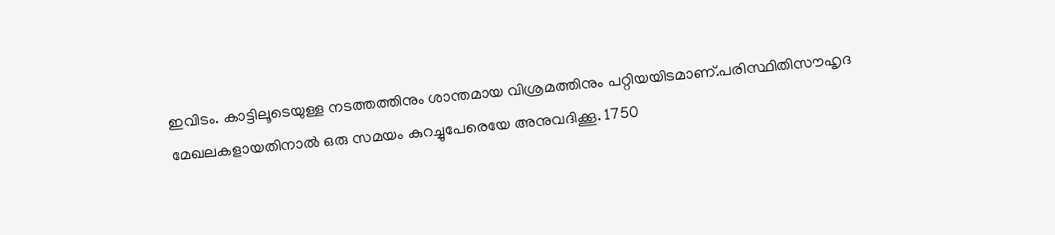ഇവിടം. കാട്ടിലൂടെയുള്ള നടത്തത്തിനും ശാന്തമായ വിശ്രമത്തിനും പറ്റിയയിടമാണ്.പരിസ്ഥിതിസൗഹൃദ മേഖലകളായതിനാല്‍ ഒരു സമയം കുറച്ചുപേരെയേ അനുവദിക്കൂ. 1750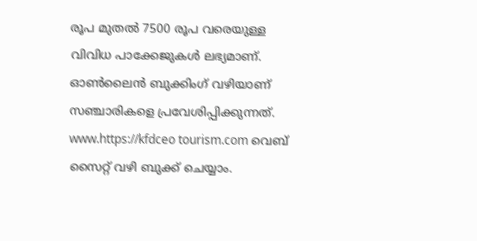രൂപ മുതല്‍ 7500 രൂപ വരെയുള്ള വിവിധ പാക്കേജുകള്‍ ലഭ്യമാണ്. ഓണ്‍ലൈന്‍ ബുക്കിംഗ് വഴിയാണ് സഞ്ചാരികളെ പ്രവേശിപ്പിക്കുന്നത്. www.https://kfdceo tourism.com വെബ് സൈറ്റ് വഴി ബുക്ക് ചെയ്യാം.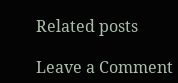Related posts

Leave a Comment